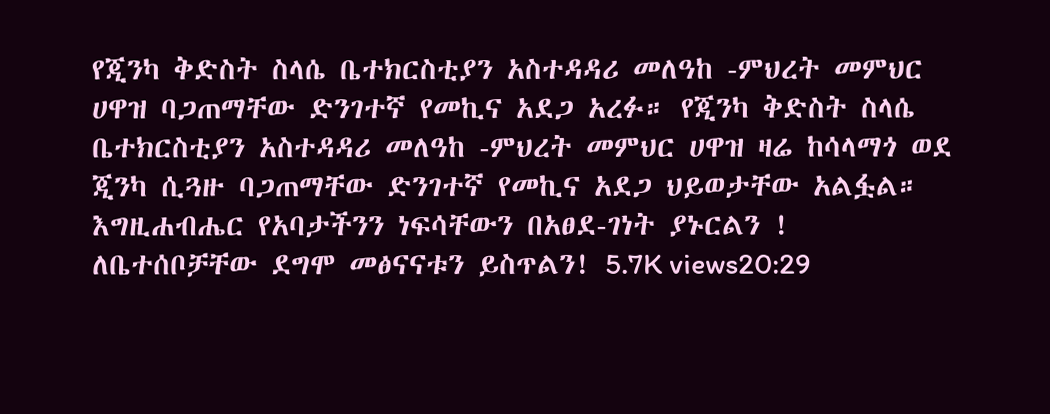የጂንካ ቅድስት ስላሴ ቤተክርስቲያን አስተዳዳሪ መለዓከ -ምህረት መምህር ሀዋዝ ባጋጠማቸው ድንገተኛ የመኪና አደጋ አረፉ። የጂንካ ቅድስት ስላሴ ቤተክርስቲያን አስተዳዳሪ መለዓከ -ምህረት መምህር ሀዋዝ ዛሬ ከሳላማጎ ወደ ጂንካ ሲጓዙ ባጋጠማቸው ድንገተኛ የመኪና አደጋ ህይወታቸው አልፏል። እግዚሐብሔር የአባታችንን ነፍሳቸውን በአፀደ-ገነት ያኑርልን ! ለቤተሰቦቻቸው ደግሞ መፅናናቱን ይስጥልን! 5.7K views20:29